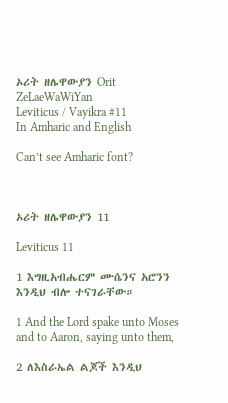ኦሪት ዘሌዋውያን Orit ZeLaeWaWiYan
Leviticus / Vayikra #11
In Amharic and English

Can’t see Amharic font?



ኦሪት ዘሌዋውያን 11

Leviticus 11

1 እግዚአብሔርም ሙሴንና አሮንን እንዲህ ብሎ ተናገራቸው።

1 And the Lord spake unto Moses and to Aaron, saying unto them,

2 ለእስራኤል ልጆች እንዲህ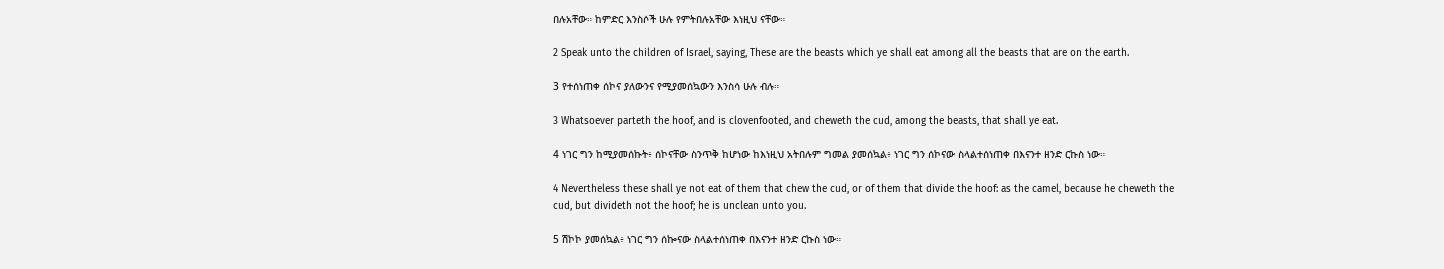በሉአቸው። ከምድር እንስሶች ሁሉ የምትበሉአቸው እነዚህ ናቸው።

2 Speak unto the children of Israel, saying, These are the beasts which ye shall eat among all the beasts that are on the earth.

3 የተሰነጠቀ ሰኮና ያለውንና የሚያመሰኳውን እንስሳ ሁሉ ብሉ።

3 Whatsoever parteth the hoof, and is clovenfooted, and cheweth the cud, among the beasts, that shall ye eat.

4 ነገር ግን ከሚያመሰኩት፥ ሰኮናቸው ስንጥቅ ከሆነው ከእነዚህ አትበሉም ግመል ያመሰኳል፥ ነገር ግን ሰኮናው ስላልተሰነጠቀ በእናንተ ዘንድ ርኩስ ነው።

4 Nevertheless these shall ye not eat of them that chew the cud, or of them that divide the hoof: as the camel, because he cheweth the cud, but divideth not the hoof; he is unclean unto you.

5 ሽኮኮ ያመሰኳል፥ ነገር ግን ሰኰናው ስላልተሰነጠቀ በእናንተ ዘንድ ርኩስ ነው።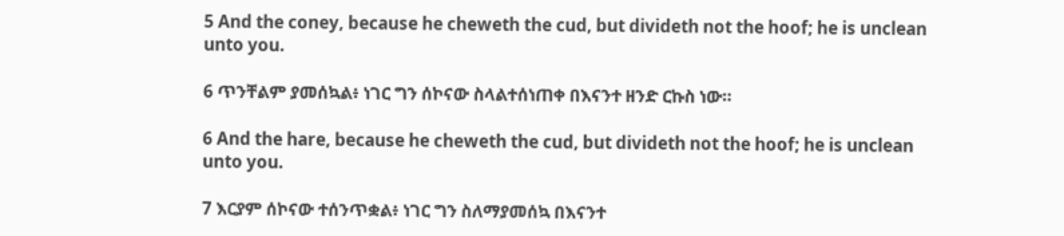5 And the coney, because he cheweth the cud, but divideth not the hoof; he is unclean unto you.

6 ጥንቸልም ያመሰኳል፥ ነገር ግን ሰኮናው ስላልተሰነጠቀ በእናንተ ዘንድ ርኩስ ነው።

6 And the hare, because he cheweth the cud, but divideth not the hoof; he is unclean unto you.

7 እርያም ሰኮናው ተሰንጥቋል፥ ነገር ግን ስለማያመሰኳ በእናንተ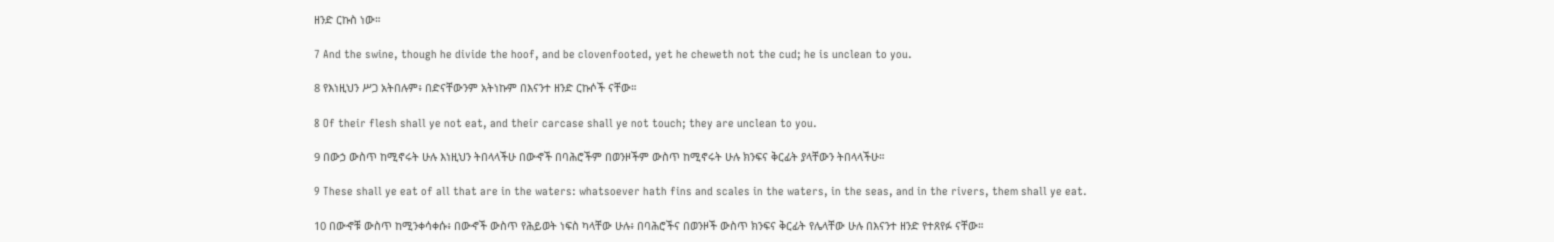ዘንድ ርኩስ ነው።

7 And the swine, though he divide the hoof, and be clovenfooted, yet he cheweth not the cud; he is unclean to you.

8 የእነዚህን ሥጋ አትበሉም፥ በድናቸውንም አትነኩም በእናንተ ዘንድ ርኩሶች ናቸው።

8 Of their flesh shall ye not eat, and their carcase shall ye not touch; they are unclean to you.

9 በውኃ ውስጥ ከሚኖሩት ሁሉ እነዚህን ትበላላችሁ በውኆች በባሕሮችም በወንዞችም ውስጥ ከሚኖሩት ሁሉ ክንፍና ቅርፊት ያላቸውን ትበላላችሁ።

9 These shall ye eat of all that are in the waters: whatsoever hath fins and scales in the waters, in the seas, and in the rivers, them shall ye eat.

10 በውኆቹ ውስጥ ከሚንቀሳቀሱ፥ በውኆች ውስጥ የሕይወት ነፍስ ካላቸው ሁሉ፥ በባሕሮችና በወንዞች ውስጥ ክንፍና ቅርፊት የሌላቸው ሁሉ በእናንተ ዘንድ የተጸየፉ ናቸው።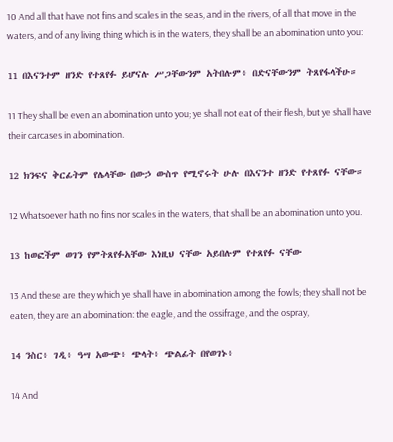10 And all that have not fins and scales in the seas, and in the rivers, of all that move in the waters, and of any living thing which is in the waters, they shall be an abomination unto you:

11 በእናንተም ዘንድ የተጸየፉ ይሆናሉ ሥጋቸውንም አትበሉም፥ በድናቸውንም ትጸየፋላችሁ።

11 They shall be even an abomination unto you; ye shall not eat of their flesh, but ye shall have their carcases in abomination.

12 ክንፍና ቅርፊትም የሌላቸው በውኃ ውስጥ የሚኖሩት ሁሉ በእናንተ ዘንድ የተጸየፉ ናቸው።

12 Whatsoever hath no fins nor scales in the waters, that shall be an abomination unto you.

13 ከወፎችም ወገን የምትጸየፉአቸው እነዚህ ናቸው አይበሉም የተጸየፉ ናቸው

13 And these are they which ye shall have in abomination among the fowls; they shall not be eaten, they are an abomination: the eagle, and the ossifrage, and the ospray,

14 ንስር፥ ገዲ፥ ዓሣ አውጭ፥ ጭላት፥ ጭልፊት በየወገኑ፥

14 And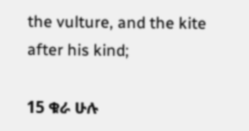the vulture, and the kite after his kind;

15 ቁራ ሁሉ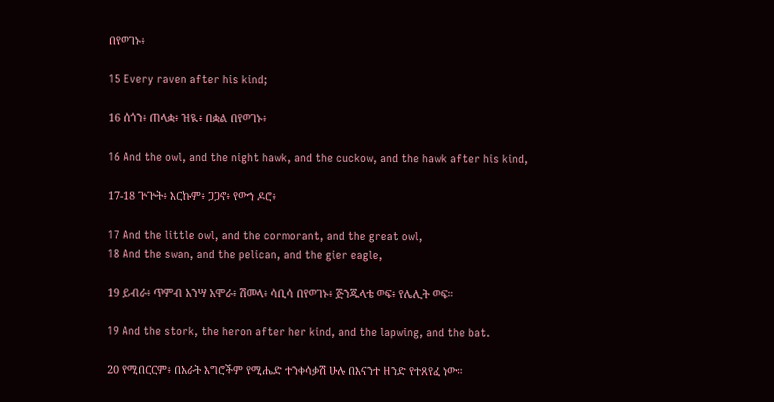በየወገኑ፥

15 Every raven after his kind;

16 ሰጎን፥ ጠላቋ፥ ዝዪ፥ በቋል በየወገኑ፥

16 And the owl, and the night hawk, and the cuckow, and the hawk after his kind,

17-18 ጕጕት፥ እርኩም፥ ጋጋኖ፥ የውኀ ዶሮ፥

17 And the little owl, and the cormorant, and the great owl,
18 And the swan, and the pelican, and the gier eagle,

19 ይብራ፥ ጥምብ አንሣ አሞራ፥ ሽመላ፥ ሳቢሳ በየወገኑ፥ ጅንጁላቴ ወፍ፥ የሌሊት ወፍ።

19 And the stork, the heron after her kind, and the lapwing, and the bat.

20 የሚበርርም፥ በአራት እግሮችም የሚሔድ ተንቀሳቃሽ ሁሉ በእናንተ ዘንድ የተጸየፈ ነው።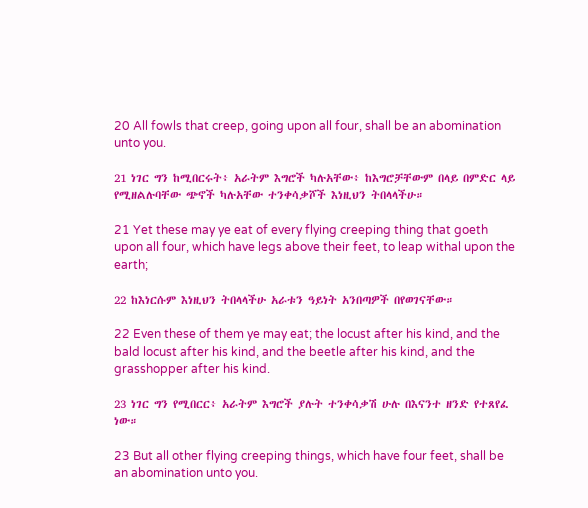20 All fowls that creep, going upon all four, shall be an abomination unto you.

21 ነገር ግን ከሚበርሩት፥ አራትም እግሮች ካሉአቸው፥ ከእግሮቻቸውም በላይ በምድር ላይ የሚዘልሉባቸው ጭኖች ካሉአቸው ተንቀሳቃሾች እነዚህን ትበላላችሁ።

21 Yet these may ye eat of every flying creeping thing that goeth upon all four, which have legs above their feet, to leap withal upon the earth;

22 ከእነርሱም እነዚህን ትበላላችሁ አራቱን ዓይነት አንበጣዎች በየወገናቸው።

22 Even these of them ye may eat; the locust after his kind, and the bald locust after his kind, and the beetle after his kind, and the grasshopper after his kind.

23 ነገር ግን የሚበርር፥ አራትም እግሮች ያሉት ተንቀሳቃሽ ሁሉ በእናንተ ዘንድ የተጸየፈ ነው።

23 But all other flying creeping things, which have four feet, shall be an abomination unto you.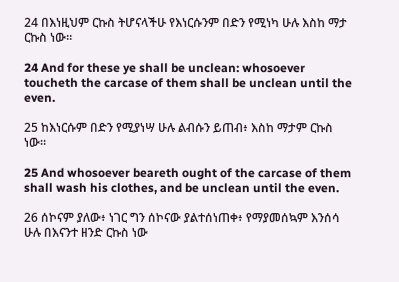24 በእነዚህም ርኩስ ትሆናላችሁ የእነርሱንም በድን የሚነካ ሁሉ እስከ ማታ ርኩስ ነው።

24 And for these ye shall be unclean: whosoever toucheth the carcase of them shall be unclean until the even.

25 ከእነርሱም በድን የሚያነሣ ሁሉ ልብሱን ይጠብ፥ እስከ ማታም ርኩስ ነው።

25 And whosoever beareth ought of the carcase of them shall wash his clothes, and be unclean until the even.

26 ሰኮናም ያለው፥ ነገር ግን ሰኮናው ያልተሰነጠቀ፥ የማያመሰኳም እንሰሳ ሁሉ በእናንተ ዘንድ ርኩስ ነው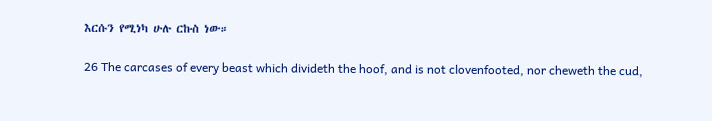እርሱን የሚነካ ሁሉ ርኩስ ነው።

26 The carcases of every beast which divideth the hoof, and is not clovenfooted, nor cheweth the cud,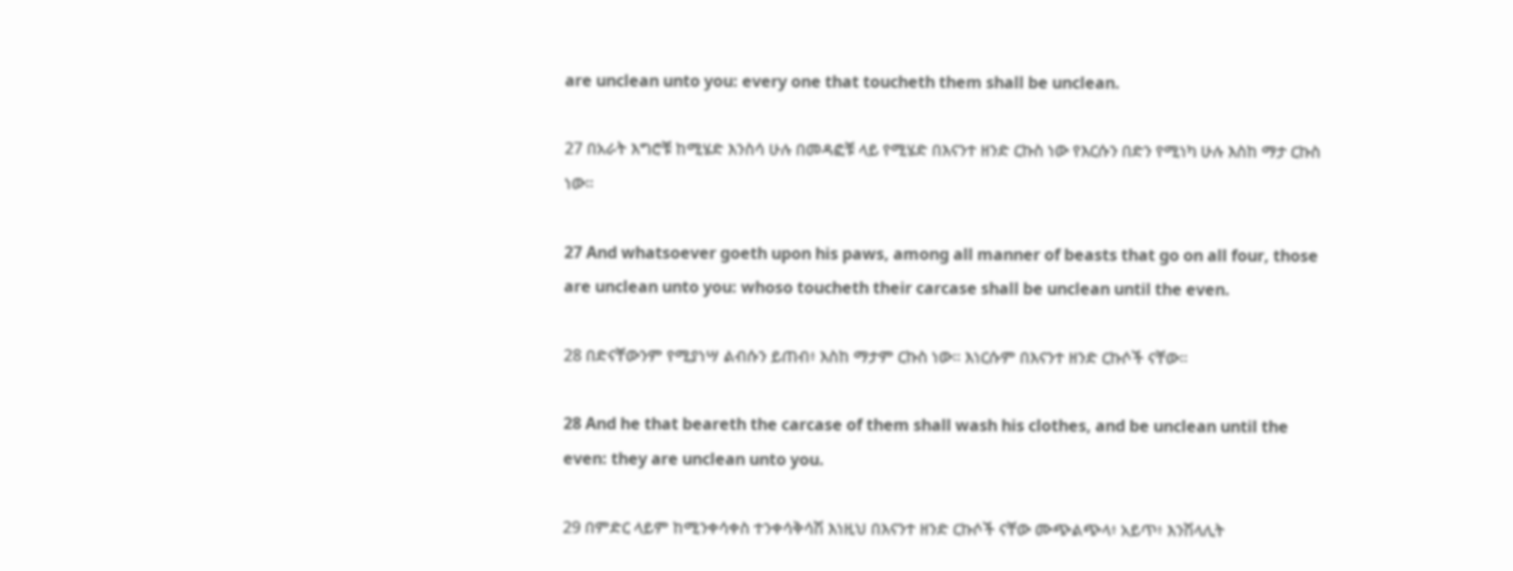are unclean unto you: every one that toucheth them shall be unclean.

27 በአራት እግሮቹ ከሚሄድ እንስሳ ሁሉ በመዳፎቹ ላይ የሚሄድ በእናንተ ዘንድ ርኩስ ነው የእርሱን በድን የሚነካ ሁሉ እስከ ማታ ርኩስ ነው።

27 And whatsoever goeth upon his paws, among all manner of beasts that go on all four, those are unclean unto you: whoso toucheth their carcase shall be unclean until the even.

28 በድናቸውንም የሚያነሣ ልብሱን ይጠብ፥ እስከ ማታም ርኩስ ነው። እነርሱም በእናንተ ዘንድ ርኩሶች ናቸው።

28 And he that beareth the carcase of them shall wash his clothes, and be unclean until the even: they are unclean unto you.

29 በምድር ላይም ከሚንቀሳቀስ ተንቀሳቅሳሽ እነዚህ በእናንተ ዘንድ ርኩሶች ናቸው ሙጭልጭላ፥ አይጥ፥ እንሽላሊት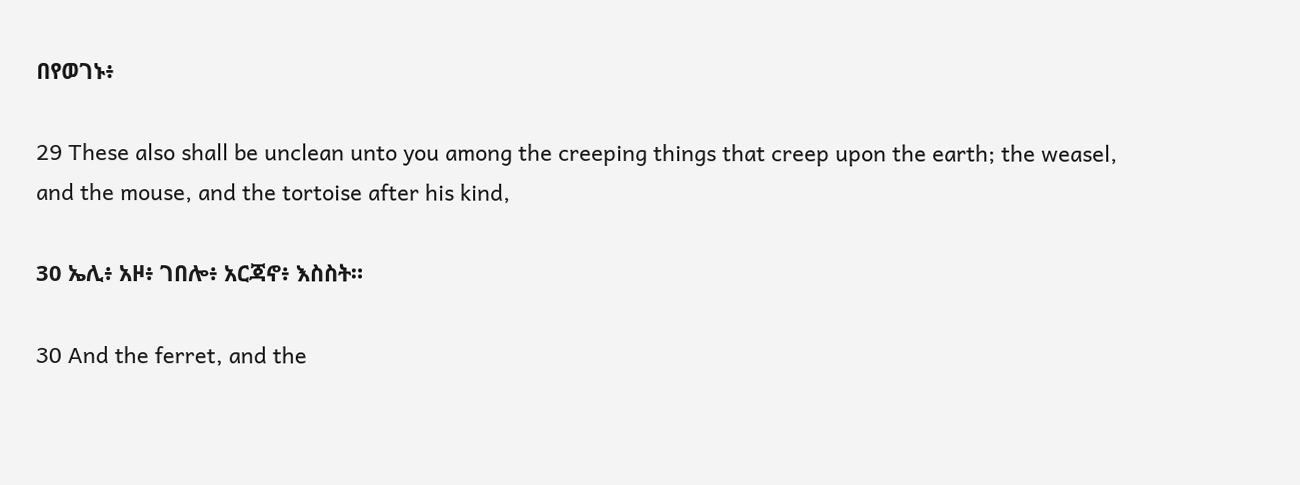በየወገኑ፥

29 These also shall be unclean unto you among the creeping things that creep upon the earth; the weasel, and the mouse, and the tortoise after his kind,

30 ኤሊ፥ አዞ፥ ገበሎ፥ አርጃኖ፥ እስስት።

30 And the ferret, and the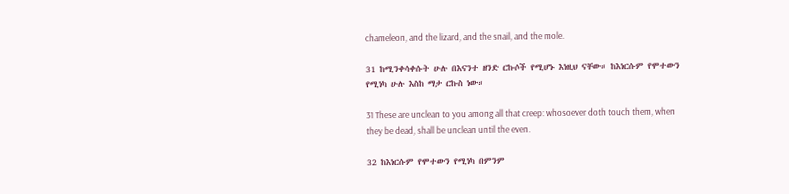chameleon, and the lizard, and the snail, and the mole.

31 ከሚንቀሳቀሱት ሁሉ በእናንተ ዘንድ ርኩሶች የሚሆኑ እነዚህ ናቸው። ከእነርሱም የሞተውን የሚነካ ሁሉ እስከ ማታ ርኩስ ነው።

31 These are unclean to you among all that creep: whosoever doth touch them, when they be dead, shall be unclean until the even.

32 ከእነርሱም የሞተውን የሚነካ በምንም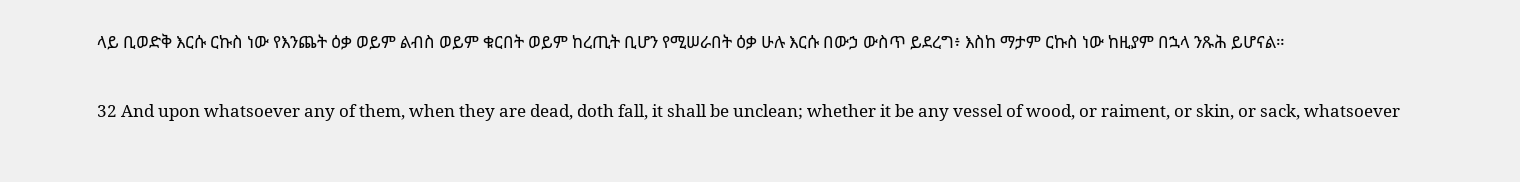ላይ ቢወድቅ እርሱ ርኩስ ነው የእንጨት ዕቃ ወይም ልብስ ወይም ቁርበት ወይም ከረጢት ቢሆን የሚሠራበት ዕቃ ሁሉ እርሱ በውኃ ውስጥ ይደረግ፥ እስከ ማታም ርኩስ ነው ከዚያም በኋላ ንጹሕ ይሆናል።

32 And upon whatsoever any of them, when they are dead, doth fall, it shall be unclean; whether it be any vessel of wood, or raiment, or skin, or sack, whatsoever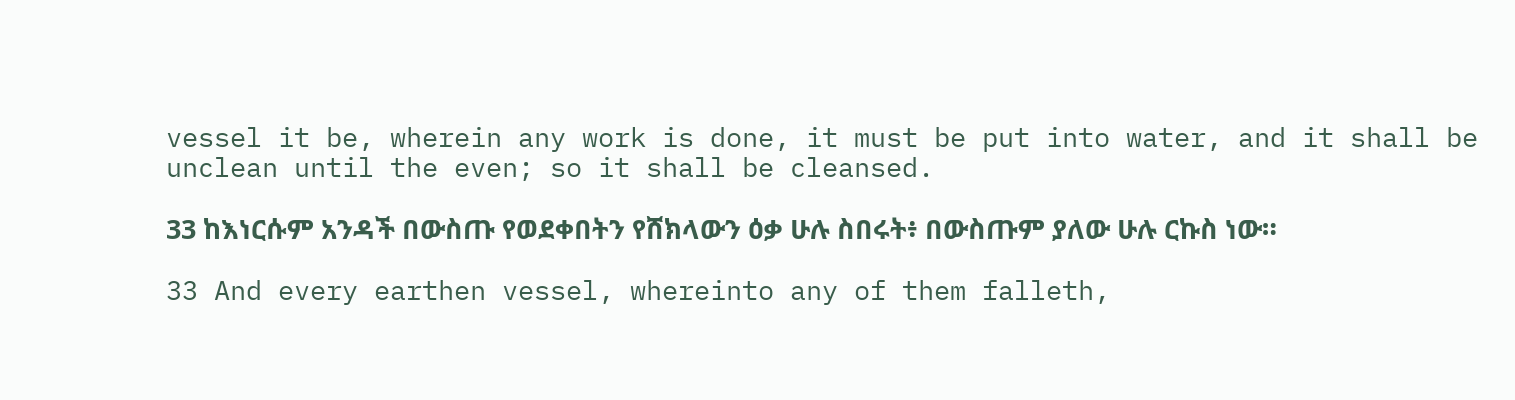vessel it be, wherein any work is done, it must be put into water, and it shall be unclean until the even; so it shall be cleansed.

33 ከእነርሱም አንዳች በውስጡ የወደቀበትን የሸክላውን ዕቃ ሁሉ ስበሩት፥ በውስጡም ያለው ሁሉ ርኩስ ነው።

33 And every earthen vessel, whereinto any of them falleth,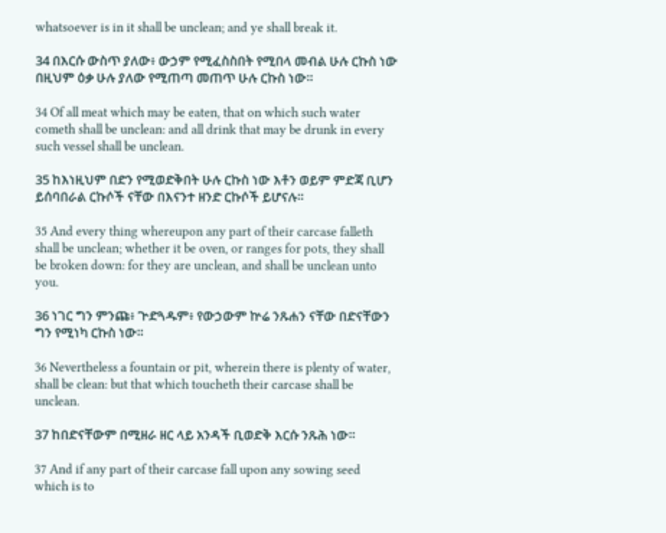whatsoever is in it shall be unclean; and ye shall break it.

34 በእርሱ ውስጥ ያለው፥ ውኃም የሚፈስስበት የሚበላ መብል ሁሉ ርኩስ ነው በዚህም ዕቃ ሁሉ ያለው የሚጠጣ መጠጥ ሁሉ ርኩስ ነው።

34 Of all meat which may be eaten, that on which such water cometh shall be unclean: and all drink that may be drunk in every such vessel shall be unclean.

35 ከእነዚህም በድን የሚወድቅበት ሁሉ ርኩስ ነው እቶን ወይም ምድጃ ቢሆን ይሰባበራል ርኩሶች ናቸው በእናንተ ዘንድ ርኩሶች ይሆናሉ።

35 And every thing whereupon any part of their carcase falleth shall be unclean; whether it be oven, or ranges for pots, they shall be broken down: for they are unclean, and shall be unclean unto you.

36 ነገር ግን ምንጩ፥ ጕድጓዱም፥ የውኃውም ኵሬ ንጹሐን ናቸው በድናቸውን ግን የሚነካ ርኩስ ነው።

36 Nevertheless a fountain or pit, wherein there is plenty of water, shall be clean: but that which toucheth their carcase shall be unclean.

37 ከበድናቸውም በሚዘራ ዘር ላይ አንዳች ቢወድቅ እርሱ ንጹሕ ነው።

37 And if any part of their carcase fall upon any sowing seed which is to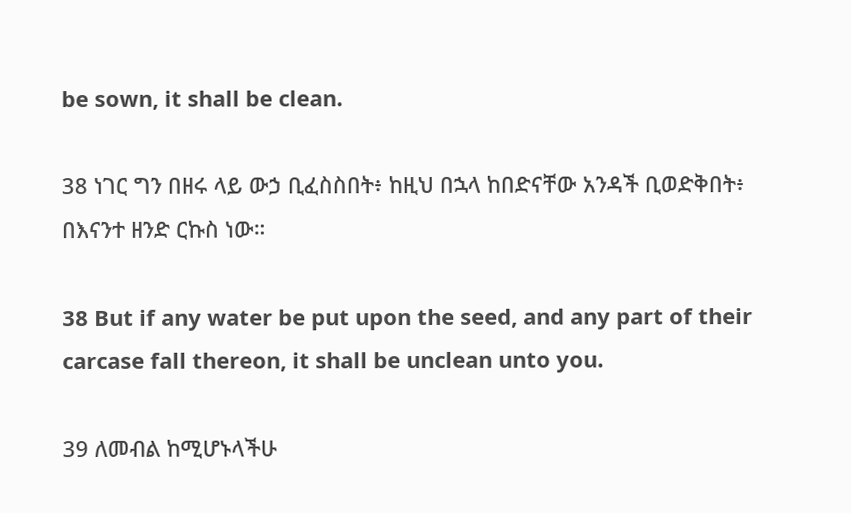be sown, it shall be clean.

38 ነገር ግን በዘሩ ላይ ውኃ ቢፈስስበት፥ ከዚህ በኋላ ከበድናቸው አንዳች ቢወድቅበት፥ በእናንተ ዘንድ ርኩስ ነው።

38 But if any water be put upon the seed, and any part of their carcase fall thereon, it shall be unclean unto you.

39 ለመብል ከሚሆኑላችሁ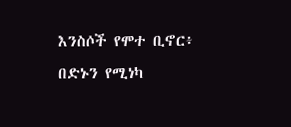እንስሶች የሞተ ቢኖር፥ በድኑን የሚነካ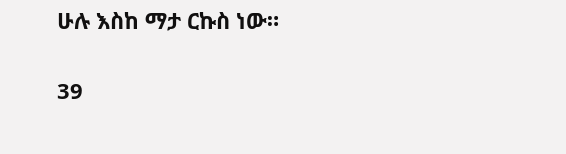ሁሉ እስከ ማታ ርኩስ ነው።

39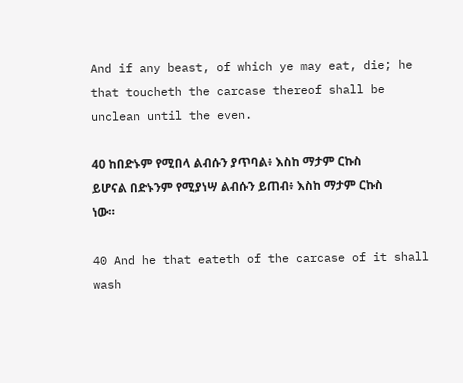And if any beast, of which ye may eat, die; he that toucheth the carcase thereof shall be unclean until the even.

40 ከበድኑም የሚበላ ልብሱን ያጥባል፥ እስከ ማታም ርኩስ ይሆናል በድኑንም የሚያነሣ ልብሱን ይጠብ፥ እስከ ማታም ርኩስ ነው።

40 And he that eateth of the carcase of it shall wash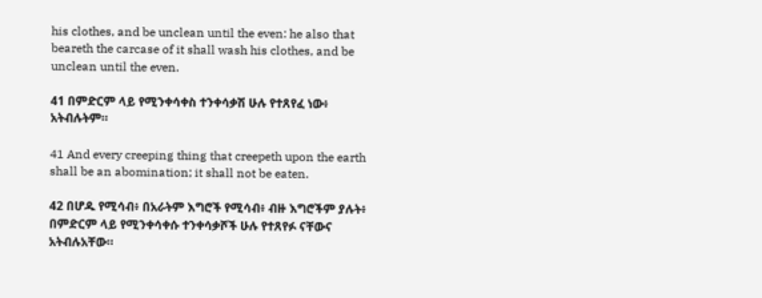his clothes, and be unclean until the even: he also that beareth the carcase of it shall wash his clothes, and be unclean until the even.

41 በምድርም ላይ የሚንቀሳቀስ ተንቀሳቃሽ ሁሉ የተጸየፈ ነው፥ አትብሉትም።

41 And every creeping thing that creepeth upon the earth shall be an abomination; it shall not be eaten.

42 በሆዱ የሚሳብ፥ በአራትም እግሮች የሚሳብ፥ ብዙ እግሮችም ያሉት፥ በምድርም ላይ የሚንቀሳቀሱ ተንቀሳቃሾች ሁሉ የተጸየፉ ናቸውና አትብሉአቸው።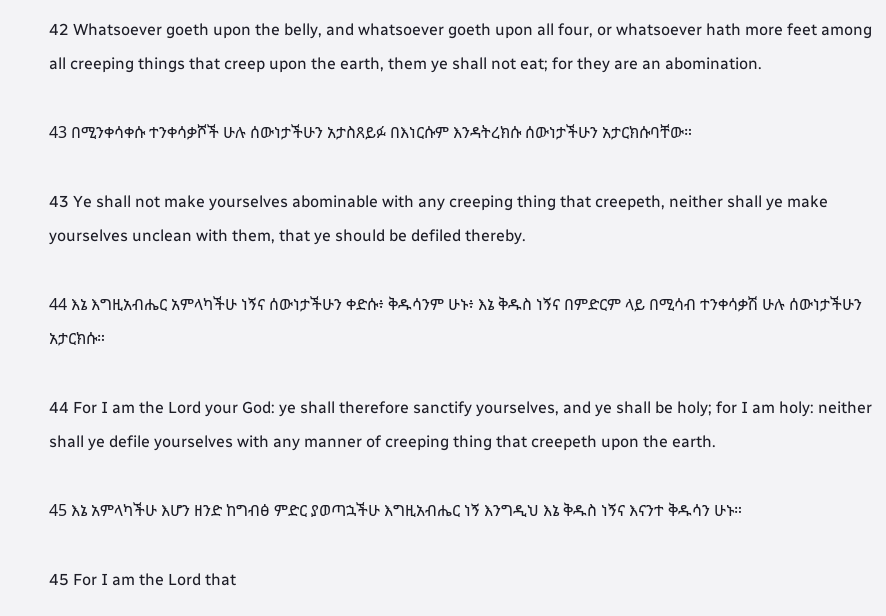42 Whatsoever goeth upon the belly, and whatsoever goeth upon all four, or whatsoever hath more feet among all creeping things that creep upon the earth, them ye shall not eat; for they are an abomination.

43 በሚንቀሳቀሱ ተንቀሳቃሾች ሁሉ ሰውነታችሁን አታስጸይፉ በእነርሱም እንዳትረክሱ ሰውነታችሁን አታርክሱባቸው።

43 Ye shall not make yourselves abominable with any creeping thing that creepeth, neither shall ye make yourselves unclean with them, that ye should be defiled thereby.

44 እኔ እግዚአብሔር አምላካችሁ ነኝና ሰውነታችሁን ቀድሱ፥ ቅዱሳንም ሁኑ፥ እኔ ቅዱስ ነኝና በምድርም ላይ በሚሳብ ተንቀሳቃሽ ሁሉ ሰውነታችሁን አታርክሱ።

44 For I am the Lord your God: ye shall therefore sanctify yourselves, and ye shall be holy; for I am holy: neither shall ye defile yourselves with any manner of creeping thing that creepeth upon the earth.

45 እኔ አምላካችሁ እሆን ዘንድ ከግብፅ ምድር ያወጣኋችሁ እግዚአብሔር ነኝ እንግዲህ እኔ ቅዱስ ነኝና እናንተ ቅዱሳን ሁኑ።

45 For I am the Lord that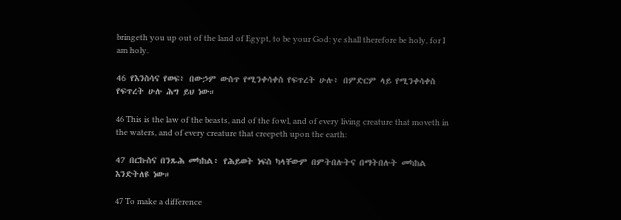bringeth you up out of the land of Egypt, to be your God: ye shall therefore be holy, for I am holy.

46 የእንስሳና የወፍ፥ በውኃም ውስጥ የሚንቀሳቀስ የፍጥረት ሁሉ፥ በምድርም ላይ የሚንቀሳቀስ የፍጥረት ሁሉ ሕግ ይህ ነው።

46 This is the law of the beasts, and of the fowl, and of every living creature that moveth in the waters, and of every creature that creepeth upon the earth:

47 በርኩስና በንጹሕ መካከል፥ የሕይወት ነፍስ ካላቸውም በምትበሉትና በማትበሉት መካከል እንድትለዩ ነው።

47 To make a difference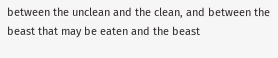between the unclean and the clean, and between the beast that may be eaten and the beast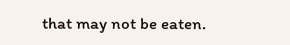that may not be eaten.